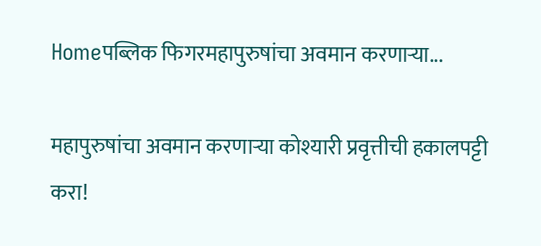Homeपब्लिक फिगरमहापुरुषांचा अवमान करणाऱ्या...

महापुरुषांचा अवमान करणाऱ्या कोश्यारी प्रवृत्तीची हकालपट्टी करा!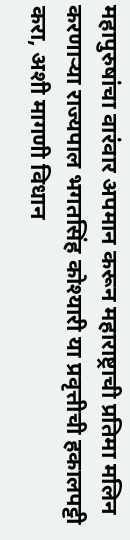महापुरुषांचा वारंवार अपमान करून महाराष्ट्राची प्रतिमा मलिन करणाऱ्या राज्यपाल भगतसिंह कोश्यारी या प्रवृत्तीची हकालपट्टी करा, अशी मागणी विधान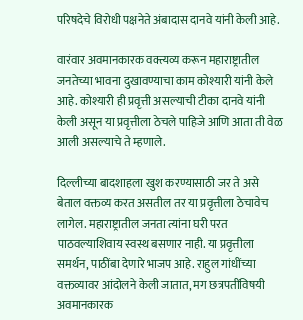परिषदेचे विरोधी पक्षनेते अंबादास दानवे यांनी केली आहे.

वारंवार अवमानकारक वक्त्यव्य करून महाराष्ट्रातील जनतेच्या भावना दुखावण्याचा काम कोश्यारी यांनी केले आहे. कोश्यारी ही प्रवृत्ती असल्याची टीका दानवे यांनी केली असून या प्रवृत्तीला ठेचले पाहिजे आणि आता ती वेळ आली असल्याचे ते म्हणाले.

दिल्लीच्या बादशाहला खुश करण्यासाठी जर ते असे बेताल वक्तव्य करत असतील तर या प्रवृत्तीला ठेचावेच लागेल. महाराष्ट्रातील जनता त्यांना घरी परत पाठवल्याशिवाय स्वस्थ बसणार नाही. या प्रवृत्तीला समर्थन, पाठींबा देणारे भाजप आहे. राहुल गांधींच्या वक्तव्यावर आंदोलने केली जातात, मग छत्रपतींविषयी अवमानकारक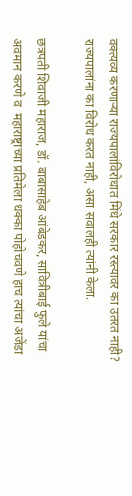वक्त्यव्य करणाऱ्या राज्यपालांविरोधात मिंधे सरकार रस्त्यावर का उतरत नाही? राज्यपालांना का विरोध करत नाही, असा सवालही त्यांनी केला.

छत्रपती शिवाजी महाराज, डॉ. बाबासाहेब आंबेडकर, सावित्रीबाई फुले यांचा अवमान करणे व  महाराष्ट्राच्या प्रतिमेला धक्का पोहोचवणे हाच त्यांचा अजेंडा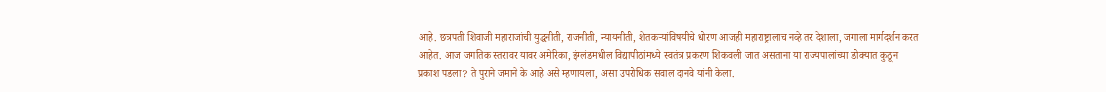आहे. छत्रपती शिवाजी महाराजांची युद्धनीती, राजनीती, न्यायनीती, शेतकऱ्यांविषयीचे धोरण आजही महाराष्ट्रालाच नव्हे तर देशाला, जगाला मार्गदर्शन करत आहेत. आज जगतिक स्तरावर यावर अमेरिका, इंग्लंडमधील विद्यापीठांमध्ये स्वतंत्र प्रकरण शिकवली जात असताना या राज्यपालांच्या डोक्यात कुठून प्रकाश पडला? ते पुराने जमाने के आहे असे म्हणायला, असा उपरोधिक सवाल दानवे यांनी केला.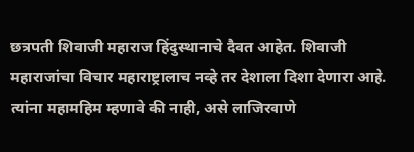छत्रपती शिवाजी महाराज हिंदुस्थानाचे दैवत आहेत. शिवाजी महाराजांचा विचार महाराष्ट्रालाच नव्हे तर देशाला दिशा देणारा आहे. त्यांना महामहिम म्हणावे की नाही, असे लाजिरवाणे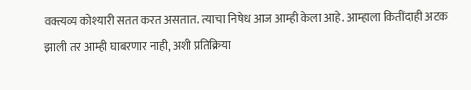वक्त्यव्य कोश्यारी सतत करत असतात. त्याचा निषेध आज आम्ही केला आहे. आम्हाला कितींदाही अटक झाली तर आम्ही घाबरणार नाही, अशी प्रतिक्रिया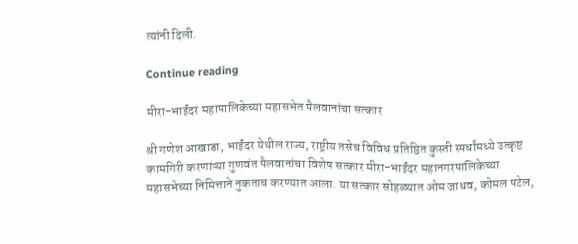त्यांनी दिली.

Continue reading

मीरा-भाईंदर महापालिकेच्या महासभेत पैलवानांचा सत्कार

श्री गणेश आखाडा, भाईंदर येथील राज्य, राष्ट्रीय तसेच विविध प्रतिष्ठित कुस्ती स्पर्धांमध्ये उत्कृष्ट कामगिरी करणाऱ्या गुणवंत पैलवानांचा विशेष सत्कार मीरा-भाईंदर महानगरपालिकेच्या महासभेच्या निमित्ताने नुकताच करण्यात आला. या सत्कार सोहळ्यात ओम जाधव, कोमल पटेल,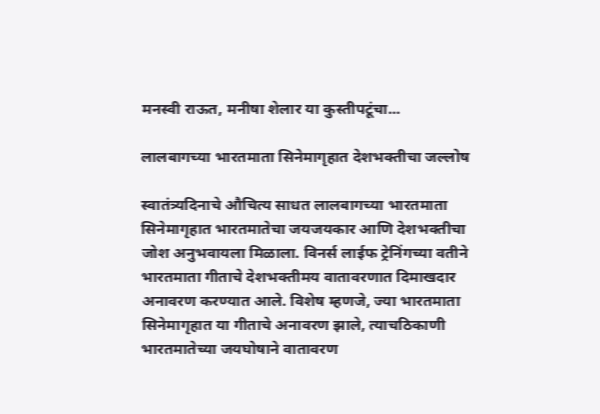मनस्वी राऊत, मनीषा शेलार या कुस्तीपटूंचा...

लालबागच्या भारतमाता सिनेमागृहात देशभक्तीचा जल्लोष

स्वातंत्र्यदिनाचे औचित्य साधत लालबागच्या भारतमाता सिनेमागृहात भारतमातेचा जयजयकार आणि देशभक्तीचा जोश अनुभवायला मिळाला. विनर्स लाईफ ट्रेनिंगच्या वतीने भारतमाता गीताचे देशभक्तीमय वातावरणात दिमाखदार अनावरण करण्यात आले. विशेष म्हणजे, ज्या भारतमाता सिनेमागृहात या गीताचे अनावरण झाले, त्याचठिकाणी भारतमातेच्या जयघोषाने वातावरण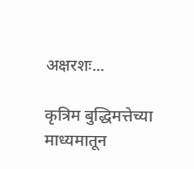अक्षरशः...

कृत्रिम बुद्धिमत्तेच्या माध्यमातून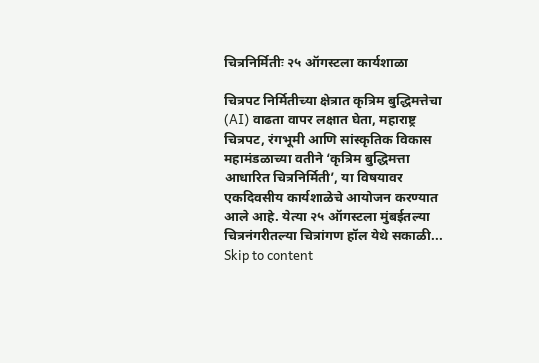चित्रनिर्मितीः २५ ऑगस्टला कार्यशाळा

चित्रपट निर्मितीच्या क्षेत्रात कृत्रिम बुद्धिमत्तेचा (AI) वाढता वापर लक्षात घेता, महाराष्ट्र चित्रपट, रंगभूमी आणि सांस्कृतिक विकास महामंडळाच्या वतीने ‘कृत्रिम बुद्धिमत्ता आधारित चित्रनिर्मिती’, या विषयावर एकदिवसीय कार्यशाळेचे आयोजन करण्यात आले आहे. येत्या २५ ऑगस्टला मुंबईतल्या चित्रनंगरीतल्या चित्रांगण हॉल येथे सकाळी...
Skip to content